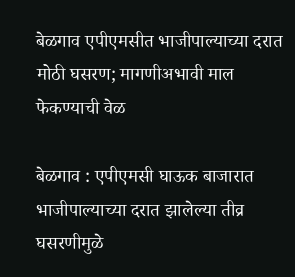बेळगाव एपीएमसीत भाजीपाल्याच्या दरात मोठी घसरण; मागणीअभावी माल फेकण्याची वेळ

बेळगाव : एपीएमसी घाऊक बाजारात भाजीपाल्याच्या दरात झालेल्या तीव्र घसरणीमुळे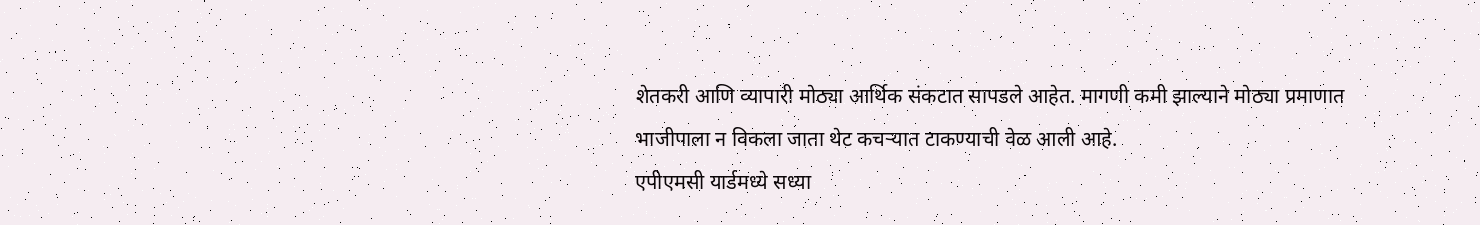शेतकरी आणि व्यापारी मोठ्या आर्थिक संकटात सापडले आहेत. मागणी कमी झाल्याने मोठ्या प्रमाणात भाजीपाला न विकला जाता थेट कचऱ्यात टाकण्याची वेळ आली आहे.
एपीएमसी यार्डमध्ये सध्या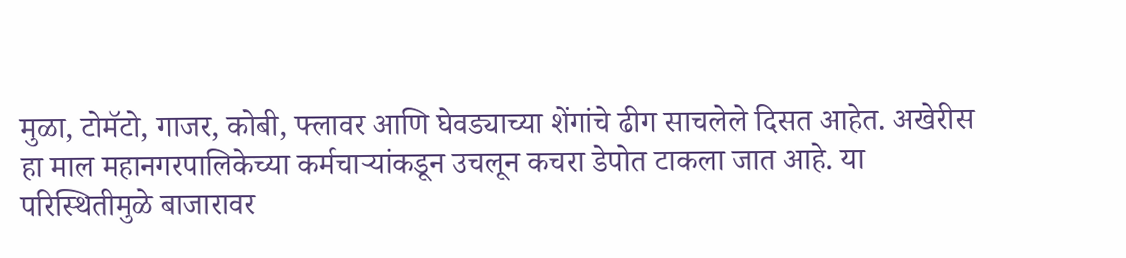मुळा, टोमॅटो, गाजर, कोबी, फ्लावर आणि घेवड्याच्या शेंगांचे ढीग साचलेले दिसत आहेत. अखेरीस हा माल महानगरपालिकेच्या कर्मचाऱ्यांकडून उचलून कचरा डेपोत टाकला जात आहे. या परिस्थितीमुळे बाजारावर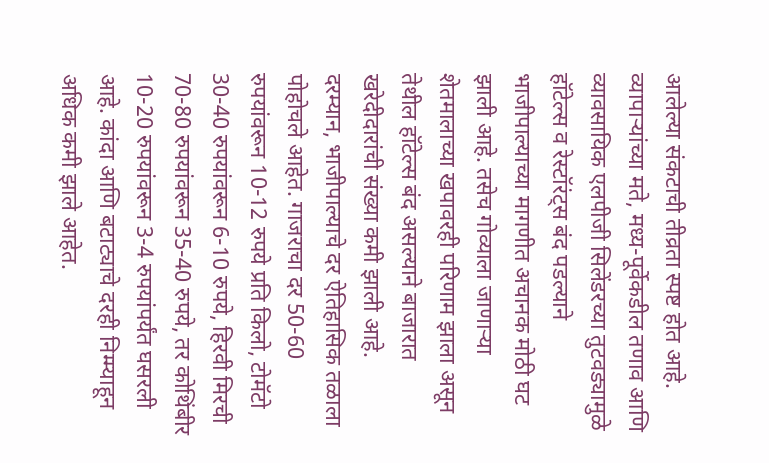आलेल्या संकटाची तीव्रता स्पष्ट होत आहे.
व्यापाऱ्यांच्या मते, मध्य-पूर्वेकडील तणाव आणि व्यावसायिक एलपीजी सिलेंडरच्या तुटवड्यामुळे हॉटेल्स व रेस्टॉरंट्स बंद पडल्याने भाजीपाल्याच्या मागणीत अचानक मोठी घट झाली आहे. तसेच गोव्याला जाणाऱ्या शेतमालाच्या खपावरही परिणाम झाला असून तेथील हॉटेल्स बंद असल्याने बाजारात खरेदीदारांची संख्या कमी झाली आहे.
दरम्यान, भाजीपाल्याचे दर ऐतिहासिक तळाला पोहोचले आहेत. गाजराचा दर 50-60 रुपयांवरून 10-12 रुपये प्रति किलो, टोमॅटो 30-40 रुपयांवरून 6-10 रुपये, हिरवी मिरची 70-80 रुपयांवरून 35-40 रुपये, तर कोथिंबीर 10-20 रुपयांवरून 3-4 रुपयांपर्यंत घसरली आहे. कांदा आणि बटाट्याचे दरही निम्म्याहून अधिक कमी झाले आहेत.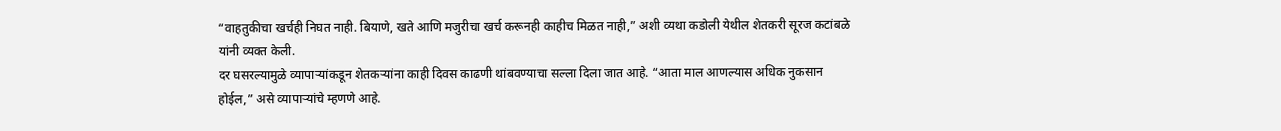“वाहतुकीचा खर्चही निघत नाही. बियाणे, खते आणि मजुरीचा खर्च करूनही काहीच मिळत नाही,” अशी व्यथा कडोली येथील शेतकरी सूरज कटांबळे यांनी व्यक्त केली.
दर घसरल्यामुळे व्यापाऱ्यांकडून शेतकऱ्यांना काही दिवस काढणी थांबवण्याचा सल्ला दिला जात आहे. “आता माल आणल्यास अधिक नुकसान होईल,” असे व्यापाऱ्यांचे म्हणणे आहे.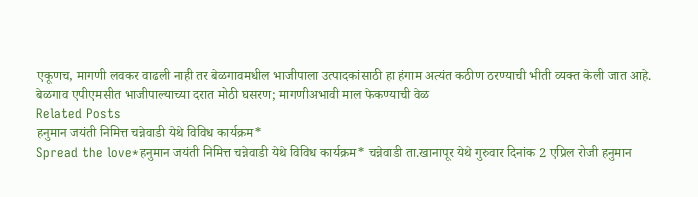एकूणच, मागणी लवकर वाढली नाही तर बेळगावमधील भाजीपाला उत्पादकांसाठी हा हंगाम अत्यंत कठीण ठरण्याची भीती व्यक्त केली जात आहे.
बेळगाव एपीएमसीत भाजीपाल्याच्या दरात मोठी घसरण; मागणीअभावी माल फेकण्याची वेळ
Related Posts
हनुमान जयंती निमित्त चन्नेवाडी येथे विविध कार्यक्रम*
Spread the love*हनुमान जयंती निमित्त चन्नेवाडी येथे विविध कार्यक्रम* चन्नेवाडी ता.खानापूर येथे गुरुवार दिनांक 2 एप्रिल रोजी हनुमान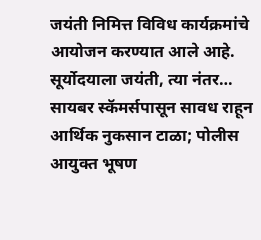जयंती निमित्त विविध कार्यक्रमांचे आयोजन करण्यात आले आहे. सूर्योदयाला जयंती, त्या नंतर…
सायबर स्कॅमर्सपासून सावध राहून आर्थिक नुकसान टाळा; पोलीस आयुक्त भूषण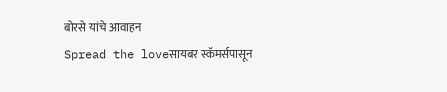बोरसे यांचे आवाहन
Spread the loveसायबर स्कॅमर्सपासून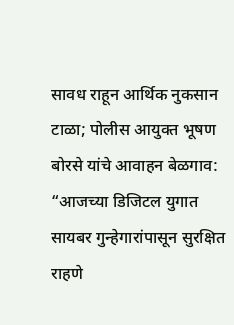सावध राहून आर्थिक नुकसान टाळा; पोलीस आयुक्त भूषण बोरसे यांचे आवाहन बेळगाव: “आजच्या डिजिटल युगात सायबर गुन्हेगारांपासून सुरक्षित राहणे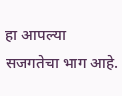हा आपल्या सजगतेचा भाग आहे.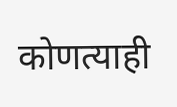कोणत्याही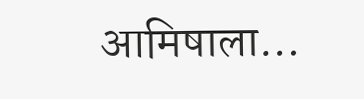आमिषाला…